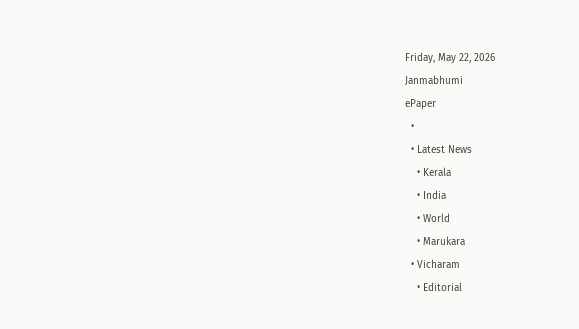Friday, May 22, 2026
Janmabhumi
ePaper
  •
  • Latest News
    • Kerala
    • India
    • World
    • Marukara
  • Vicharam
    • Editorial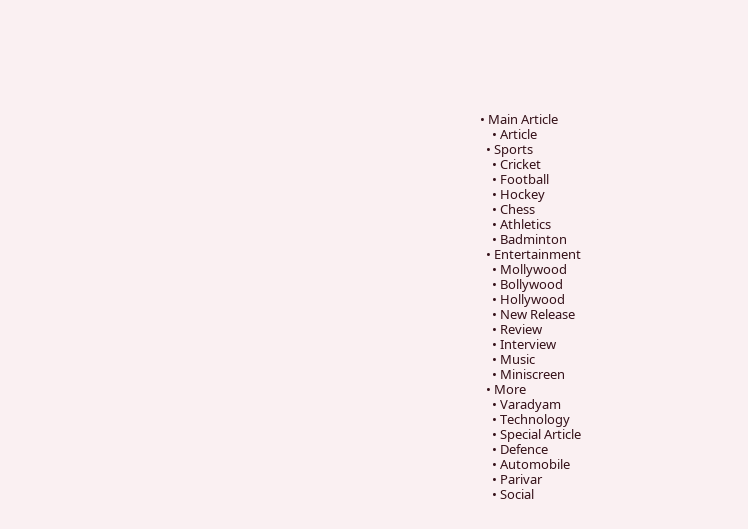• Main Article
    • Article
  • Sports
    • Cricket
    • Football
    • Hockey
    • Chess
    • Athletics
    • Badminton
  • Entertainment
    • Mollywood
    • Bollywood
    • Hollywood
    • New Release
    • Review
    • Interview
    • Music
    • Miniscreen
  • More
    • Varadyam
    • Technology
    • Special Article
    • Defence
    • Automobile
    • Parivar
    • Social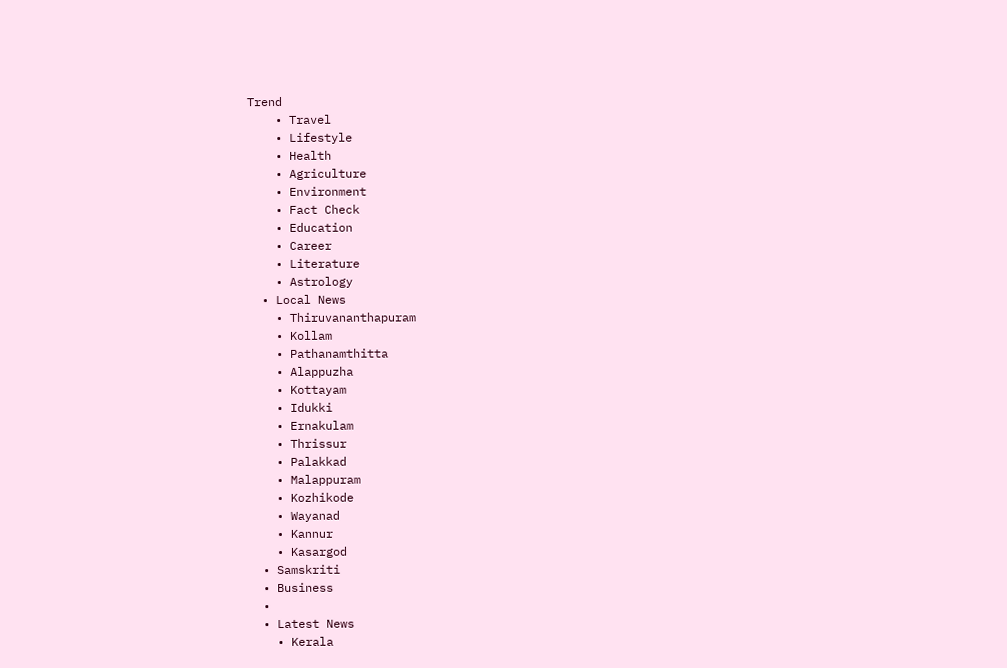Trend
    • Travel
    • Lifestyle
    • Health
    • Agriculture
    • Environment
    • Fact Check
    • Education
    • Career
    • Literature
    • Astrology
  • Local News
    • Thiruvananthapuram
    • Kollam
    • Pathanamthitta
    • Alappuzha
    • Kottayam
    • Idukki
    • Ernakulam
    • Thrissur
    • Palakkad
    • Malappuram
    • Kozhikode
    • Wayanad
    • Kannur
    • Kasargod
  • Samskriti
  • Business
  •
  • Latest News
    • Kerala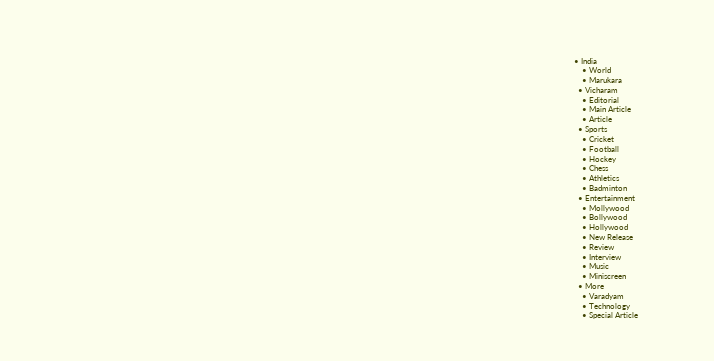• India
    • World
    • Marukara
  • Vicharam
    • Editorial
    • Main Article
    • Article
  • Sports
    • Cricket
    • Football
    • Hockey
    • Chess
    • Athletics
    • Badminton
  • Entertainment
    • Mollywood
    • Bollywood
    • Hollywood
    • New Release
    • Review
    • Interview
    • Music
    • Miniscreen
  • More
    • Varadyam
    • Technology
    • Special Article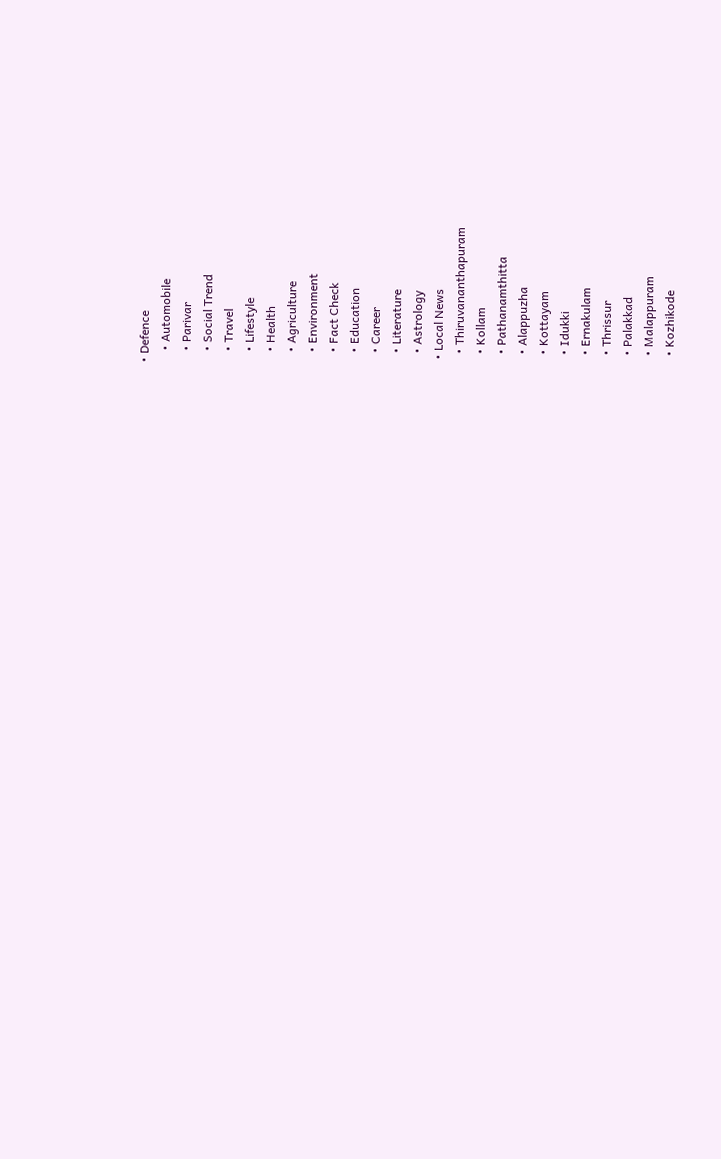• Defence
    • Automobile
    • Parivar
    • Social Trend
    • Travel
    • Lifestyle
    • Health
    • Agriculture
    • Environment
    • Fact Check
    • Education
    • Career
    • Literature
    • Astrology
  • Local News
    • Thiruvananthapuram
    • Kollam
    • Pathanamthitta
    • Alappuzha
    • Kottayam
    • Idukki
    • Ernakulam
    • Thrissur
    • Palakkad
    • Malappuram
    • Kozhikode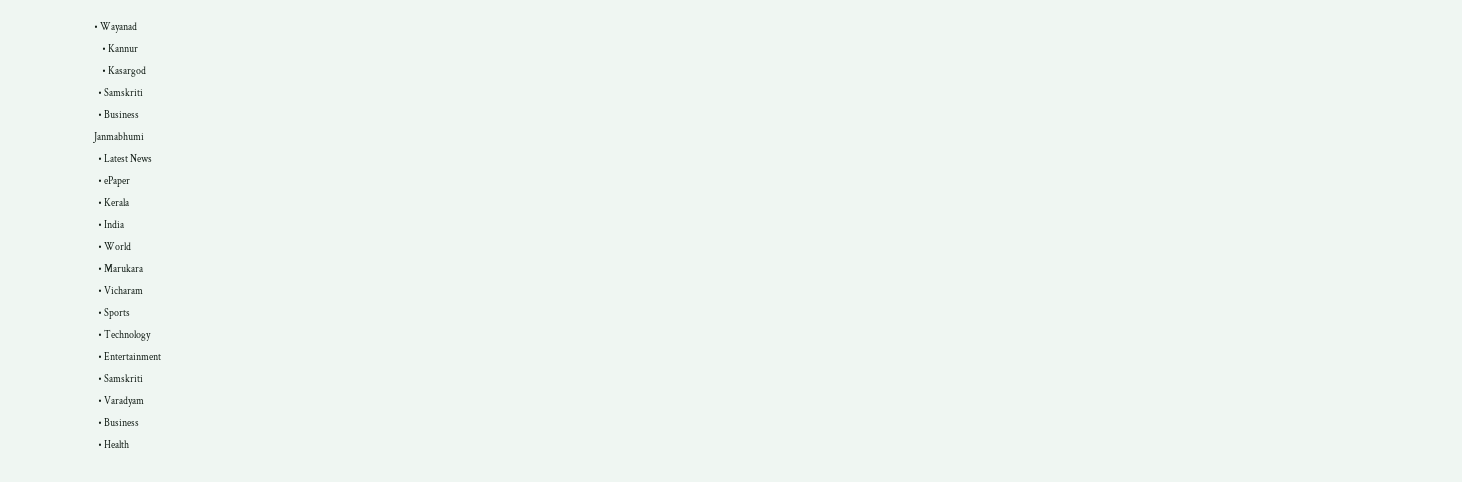• Wayanad
    • Kannur
    • Kasargod
  • Samskriti
  • Business
Janmabhumi
  • Latest News
  • ePaper
  • Kerala
  • India
  • World
  • Marukara
  • Vicharam
  • Sports
  • Technology
  • Entertainment
  • Samskriti
  • Varadyam
  • Business
  • Health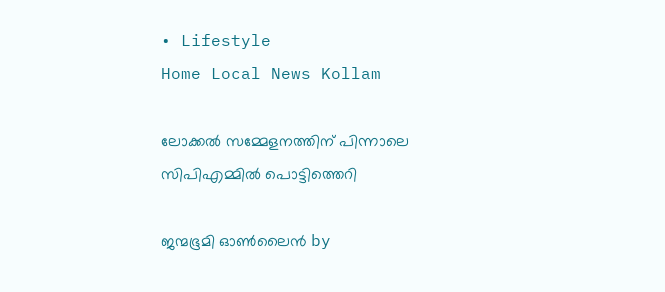• Lifestyle
Home Local News Kollam

ലോക്കല്‍ സമ്മേളനത്തിന് പിന്നാലെ സിപിഎമ്മില്‍ പൊട്ടിത്തെറി

ജന്മഭൂമി ഓണ്‍ലൈന്‍ by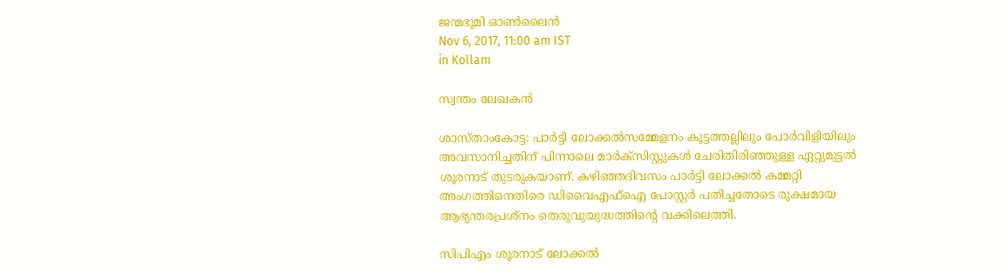ജന്മഭൂമി ഓണ്‍ലൈന്‍
Nov 6, 2017, 11:00 am IST
in Kollam

സ്വന്തം ലേഖകന്‍

ശാസ്താംകോട്ട: പാര്‍ട്ടി ലോക്കല്‍സമ്മേളനം കൂട്ടത്തല്ലിലും പോര്‍വിളിയിലും അവസാനിച്ചതിന് പിന്നാലെ മാര്‍ക്‌സിസ്റ്റുകള്‍ ചേരിതിരിഞ്ഞുള്ള ഏറ്റുമുട്ടല്‍ ശൂരനാട് തുടരുകയാണ്. കഴിഞ്ഞദിവസം പാര്‍ട്ടി ലോക്കല്‍ കമ്മറ്റി അംഗത്തിനെതിരെ ഡിവൈഎഫ്‌ഐ പോസ്റ്റര്‍ പതിച്ചതോടെ രൂക്ഷമായ ആഭ്യന്തരപ്രശ്‌നം തെരുവുയുദ്ധത്തിന്റെ വക്കിലെത്തി.

സിപിഎം ശൂരനാട് ലോക്കല്‍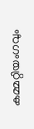കമ്മറ്റിയംഗവും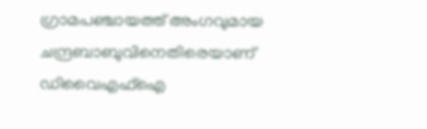ഗ്രാമപഞ്ചായത്ത് അംഗവുമായ ചന്ദ്രബാബുവിനെതിരെയാണ് ഡിവൈഎഫ്‌ഐ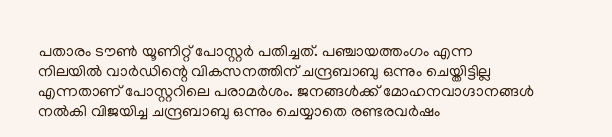പതാരം ടൗണ്‍ യൂണിറ്റ് പോസ്റ്റര്‍ പതിച്ചത്. പഞ്ചായത്തംഗം എന്ന നിലയില്‍ വാര്‍ഡിന്റെ വികസനത്തിന് ചന്ദ്രബാബു ഒന്നും ചെയ്തിട്ടില്ല എന്നതാണ് പോസ്റ്ററിലെ പരാമര്‍ശം. ജനങ്ങള്‍ക്ക് മോഹനവാഗ്ദാനങ്ങള്‍ നല്‍കി വിജയിച്ച ചന്ദ്രബാബു ഒന്നും ചെയ്യാതെ രണ്ടരവര്‍ഷം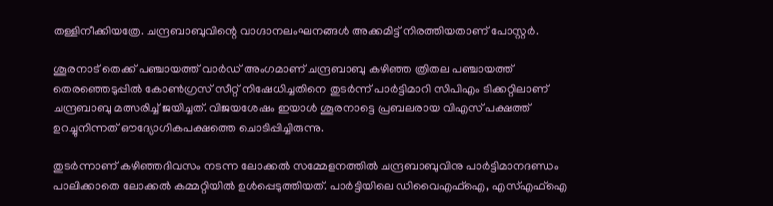തള്ളിനീക്കിയത്രേ. ചന്ദ്രബാബുവിന്റെ വാഗ്ദാനലംഘനങ്ങള്‍ അക്കമിട്ട് നിരത്തിയതാണ് പോസ്റ്റര്‍.

ശൂരനാട് തെക്ക് പഞ്ചായത്ത് വാര്‍ഡ് അംഗമാണ് ചന്ദ്രബാബു കഴിഞ്ഞ ത്രിതല പഞ്ചായത്ത് തെരഞ്ഞെടുപ്പില്‍ കോണ്‍ഗ്രസ് സീറ്റ് നിഷേധിച്ചതിനെ തുടര്‍ന്ന് പാര്‍ട്ടിമാറി സിപിഎം ടിക്കറ്റിലാണ് ചന്ദ്രബാബു മത്സരിച്ച് ജയിച്ചത്. വിജയശേഷം ഇയാള്‍ ശൂരനാട്ടെ പ്രബലരായ വിഎസ് പക്ഷത്ത് ഉറച്ചുനിന്നത് ഔദ്യോഗികപക്ഷത്തെ ചൊടിപ്പിച്ചിരുന്നു.

തുടര്‍ന്നാണ് കഴിഞ്ഞദിവസം നടന്ന ലോക്കല്‍ സമ്മേളനത്തില്‍ ചന്ദ്രബാബുവിനു പാര്‍ട്ടിമാനദണ്ഡം പാലിക്കാതെ ലോക്കല്‍ കമ്മറ്റിയില്‍ ഉള്‍പ്പെടുത്തിയത്. പാര്‍ട്ടിയിലെ ഡിവൈഎഫ്‌ഐ, എസ്എഫ്‌ഐ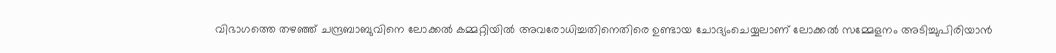വിഭാഗത്തെ തഴഞ്ഞ് ചന്ദ്രബാബുവിനെ ലോക്കല്‍ കമ്മറ്റിയില്‍ അവരോധിച്ചതിനെതിരെ ഉണ്ടായ ചോദ്യംചെയ്യലാണ് ലോക്കല്‍ സമ്മേളനം അടിച്ചുപിരിയാന്‍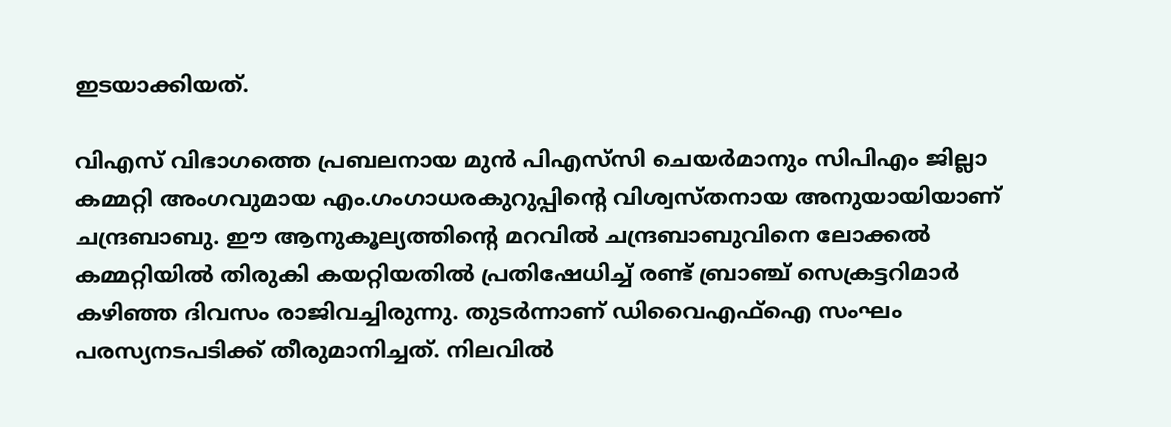ഇടയാക്കിയത്.

വിഎസ് വിഭാഗത്തെ പ്രബലനായ മുന്‍ പിഎസ്‌സി ചെയര്‍മാനും സിപിഎം ജില്ലാ കമ്മറ്റി അംഗവുമായ എം.ഗംഗാധരകുറുപ്പിന്റെ വിശ്വസ്തനായ അനുയായിയാണ് ചന്ദ്രബാബു. ഈ ആനുകൂല്യത്തിന്റെ മറവില്‍ ചന്ദ്രബാബുവിനെ ലോക്കല്‍ കമ്മറ്റിയില്‍ തിരുകി കയറ്റിയതില്‍ പ്രതിഷേധിച്ച് രണ്ട് ബ്രാഞ്ച് സെക്രട്ടറിമാര്‍ കഴിഞ്ഞ ദിവസം രാജിവച്ചിരുന്നു. തുടര്‍ന്നാണ് ഡിവൈഎഫ്‌ഐ സംഘം പരസ്യനടപടിക്ക് തീരുമാനിച്ചത്. നിലവില്‍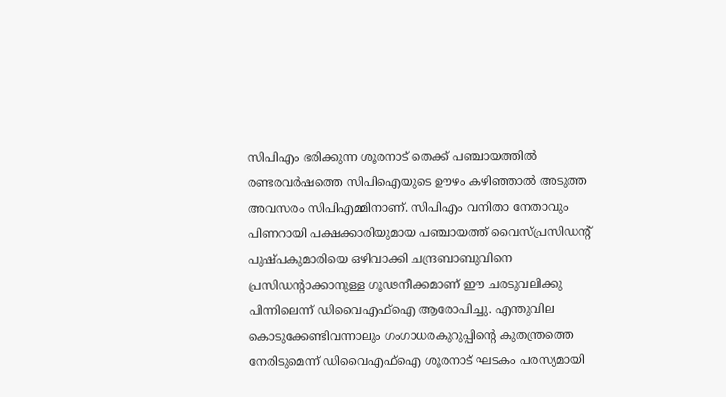സിപിഎം ഭരിക്കുന്ന ശൂരനാട് തെക്ക് പഞ്ചായത്തില്‍ രണ്ടരവര്‍ഷത്തെ സിപിഐയുടെ ഊഴം കഴിഞ്ഞാല്‍ അടുത്ത അവസരം സിപിഎമ്മിനാണ്. സിപിഎം വനിതാ നേതാവും പിണറായി പക്ഷക്കാരിയുമായ പഞ്ചായത്ത് വൈസ്പ്രസിഡന്റ് പുഷ്പകുമാരിയെ ഒഴിവാക്കി ചന്ദ്രബാബുവിനെ പ്രസിഡന്റാക്കാനുള്ള ഗൂഢനീക്കമാണ് ഈ ചരടുവലിക്കു പിന്നിലെന്ന് ഡിവൈഎഫ്‌ഐ ആരോപിച്ചു. എന്തുവില കൊടുക്കേണ്ടിവന്നാലും ഗംഗാധരകുറുപ്പിന്റെ കുതന്ത്രത്തെ നേരിടുമെന്ന് ഡിവൈഎഫ്‌ഐ ശൂരനാട് ഘടകം പരസ്യമായി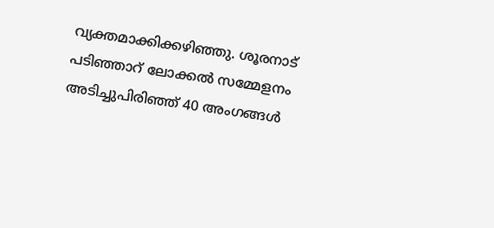വ്യക്തമാക്കിക്കഴിഞ്ഞു. ശൂരനാട് പടിഞ്ഞാറ് ലോക്കല്‍ സമ്മേളനം അടിച്ചുപിരിഞ്ഞ് 40 അംഗങ്ങള്‍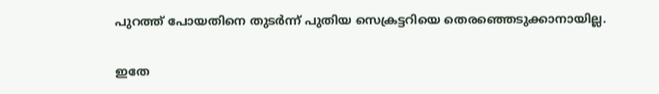പുറത്ത് പോയതിനെ തുടര്‍ന്ന് പുതിയ സെക്രട്ടറിയെ തെരഞ്ഞെടുക്കാനായില്ല.

ഇതേ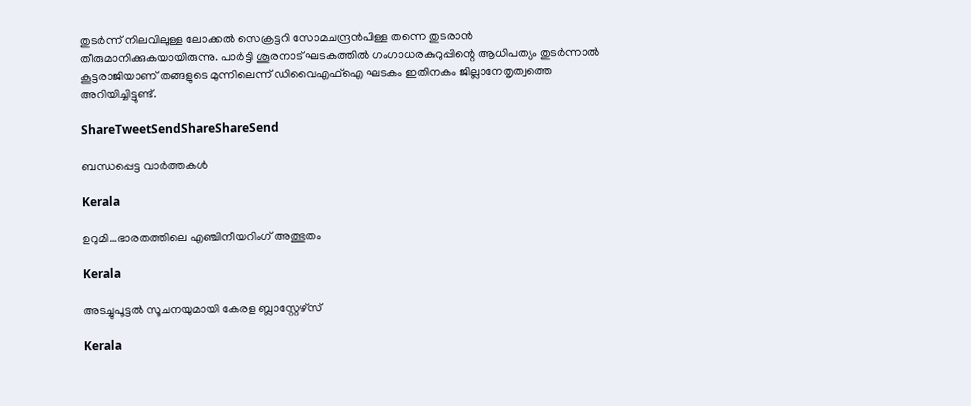തുടര്‍ന്ന് നിലവിലുള്ള ലോക്കല്‍ സെക്രട്ടറി സോമചന്ദ്രന്‍പിള്ള തന്നെ തുടരാന്‍ തീരുമാനിക്കുകയായിരുന്നു. പാര്‍ട്ടി ശൂരനാട് ഘടകത്തില്‍ ഗംഗാധരകുറുപ്പിന്റെ ആധിപത്യം തുടര്‍ന്നാല്‍ കൂട്ടരാജിയാണ് തങ്ങളുടെ മുന്നിലെന്ന് ഡിവൈഎഫ്‌ഐ ഘടകം ഇതിനകം ജില്ലാനേതൃത്വത്തെ അറിയിച്ചിട്ടുണ്ട്.

ShareTweetSendShareShareSend

ബന്ധപ്പെട്ട വാര്‍ത്തകള്‍

Kerala

ഉറുമി…ഭാരതത്തിലെ എഞ്ചിനീയറിംഗ് അത്ഭുതം

Kerala

അടച്ചുപൂട്ടല്‍ സൂചനയുമായി കേരള ബ്ലാസ്റ്റേഴ്സ്

Kerala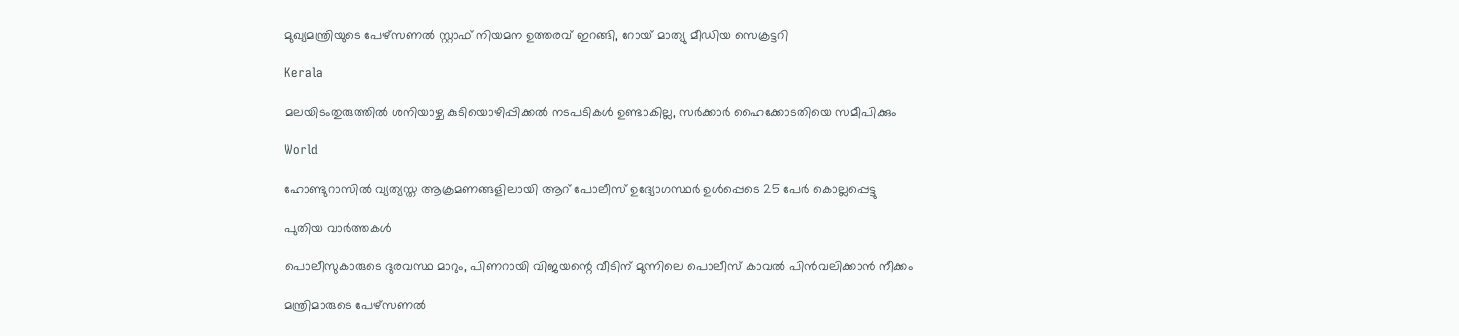മുഖ്യമന്ത്രിയുടെ പേഴ്‌സണല്‍ സ്റ്റാഫ് നിയമന ഉത്തരവ് ഇറങ്ങി, റോയ് മാത്യു മീഡിയ സെക്രട്ടറി

Kerala

മലയിടംതുരുത്തില്‍ ശനിയാഴ്ച കുടിയൊഴിപ്പിക്കല്‍ നടപടികള്‍ ഉണ്ടാകില്ല, സര്‍ക്കാര്‍ ഹൈക്കോടതിയെ സമീപിക്കും

World

ഹോണ്ടുറാസിൽ വ്യത്യസ്ത ആക്രമണങ്ങളിലായി ആറ് പോലീസ് ഉദ്യോഗസ്ഥർ ഉൾപ്പെടെ 25 പേർ കൊല്ലപ്പെട്ടു

പുതിയ വാര്‍ത്തകള്‍

പൊലീസുകാരുടെ ദുരവസ്ഥ മാറും, പിണറായി വിജയന്റെ വീടിന് മുന്നിലെ പൊലീസ് കാവല്‍ പിന്‍വലിക്കാന്‍ നീക്കം

മന്ത്രിമാരുടെ പേഴ്‌സണല്‍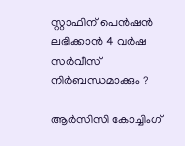സ്റ്റാഫിന് പെന്‍ഷന്‍ ലഭിക്കാന്‍ 4 വര്‍ഷ സര്‍വീസ് നിര്‍ബന്ധമാക്കും ?

ആര്‍സിസി കോച്ചിംഗ്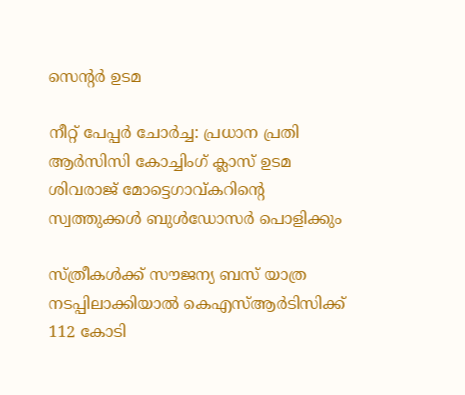സെന്‍റര്‍ ഉടമ

നീറ്റ് പേപ്പർ ചോർച്ച: പ്രധാന പ്രതി ആർസിസി കോച്ചിംഗ് ക്ലാസ് ഉടമ ശിവരാജ് മോട്ടെഗാവ്കറിന്റെ സ്വത്തുക്കൾ ബുൾഡോസര്‍ പൊളിക്കും

സ്ത്രീകള്‍ക്ക് സൗജന്യ ബസ് യാത്ര നടപ്പിലാക്കിയാല്‍ കെഎസ്ആര്‍ടിസിക്ക് 112 കോടി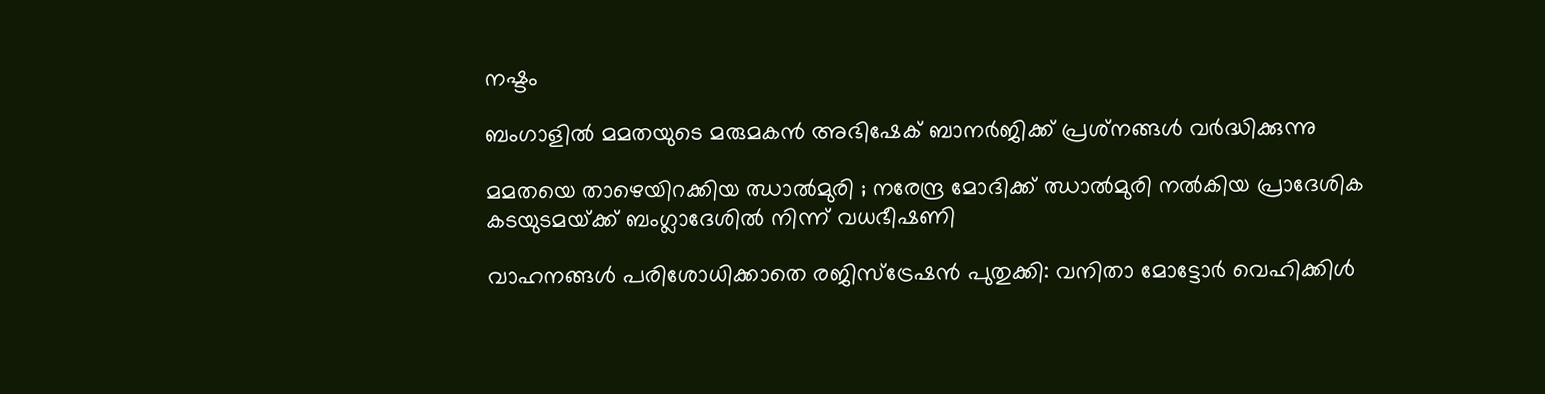നഷ്ടം

ബംഗാളില്‍ മമതയുടെ മരുമകന്‍ അഭിഷേക് ബാനര്‍ജിക്ക് പ്രശ്‌നങ്ങൾ വർദ്ധിക്കുന്നു

മമതയെ താഴെയിറക്കിയ ഝാൽമുരി ; നരേന്ദ്ര മോദിക്ക് ഝാൽമുരി നൽകിയ പ്രാദേശിക കടയുടമയ്‌ക്ക് ബംഗ്ലാദേശിൽ നിന്ന് വധഭീഷണി

വാഹനങ്ങള്‍ പരിശോധിക്കാതെ രജിസ്‌ട്രേഷന്‍ പുതുക്കി: വനിതാ മോട്ടോര്‍ വെഹിക്കിള്‍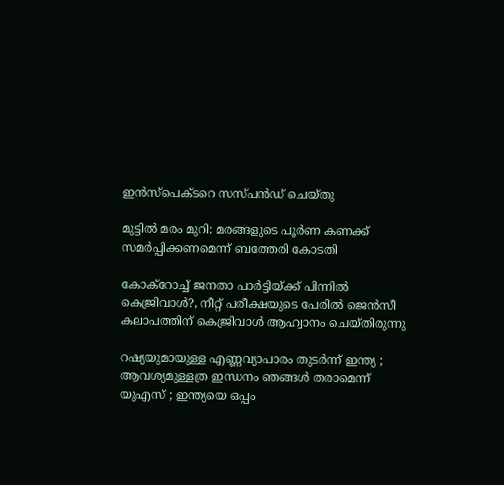ഇന്‍സ്‌പെക്ടറെ സസ്പന്‍ഡ് ചെയ്തു

മുട്ടില്‍ മരം മുറി: മരങ്ങളുടെ പൂര്‍ണ കണക്ക് സമര്‍പ്പിക്കണമെന്ന് ബത്തേരി കോടതി

കോക്റോച്ച് ജനതാ പാര്‍ട്ടിയ്‌ക്ക് പിന്നില്‍ കെജ്രിവാള്‍?, നീറ്റ് പരീക്ഷയുടെ പേരില്‍ ജെന്‍സീ കലാപത്തിന് കെജ്രിവാള്‍ ആഹ്വാനം ചെയ്തിരുന്നു

റഷ്യയുമായുള്ള എണ്ണവ്യാപാരം തുടർന്ന് ഇന്ത്യ ; ആവശ്യമുള്ളത്ര ഇന്ധനം ഞങ്ങൾ തരാമെന്ന് യുഎസ് ; ഇന്ത്യയെ ഒപ്പം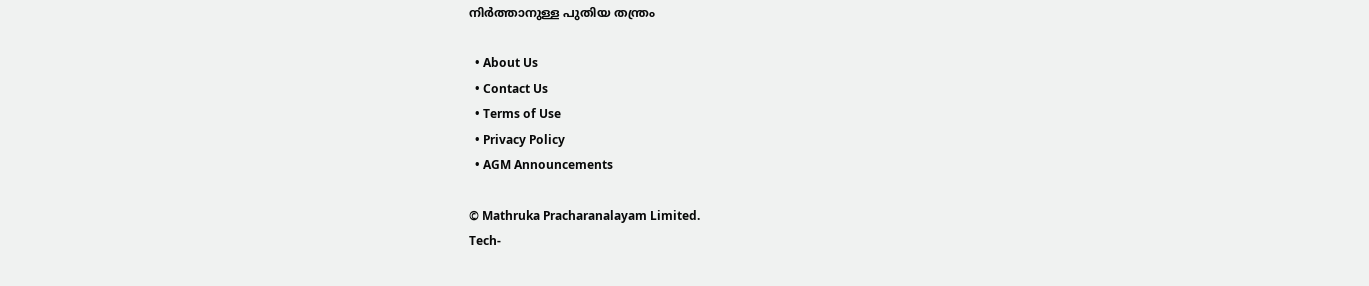നിർത്താനുള്ള പുതിയ തന്ത്രം

  • About Us
  • Contact Us
  • Terms of Use
  • Privacy Policy
  • AGM Announcements

© Mathruka Pracharanalayam Limited.
Tech-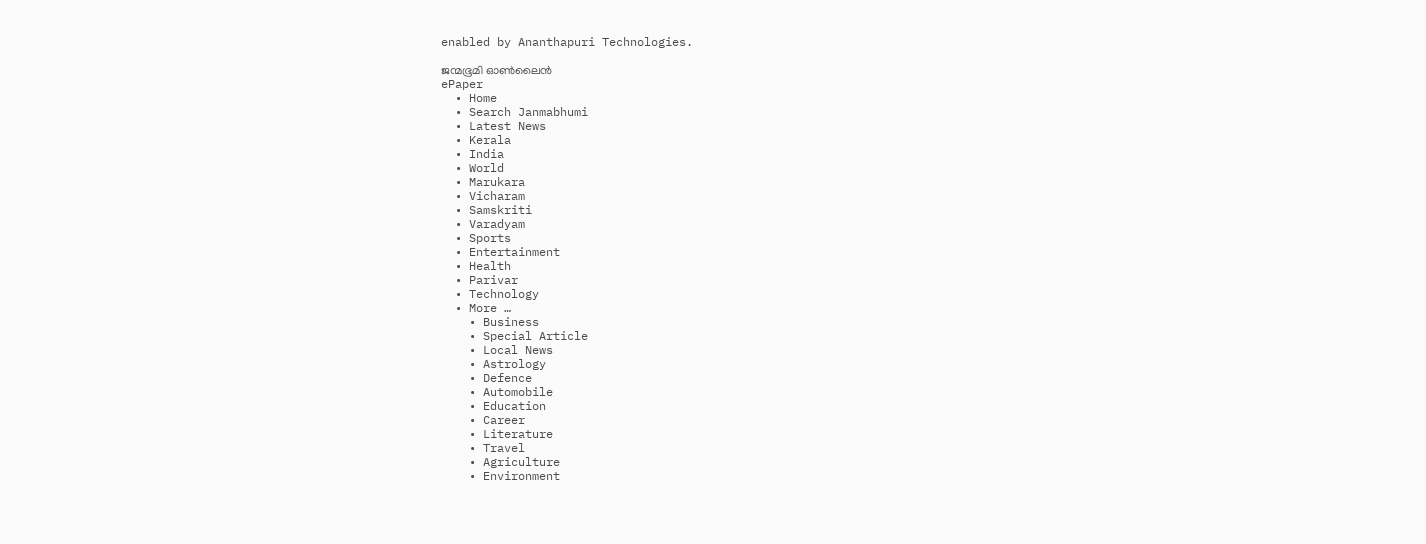enabled by Ananthapuri Technologies.

ജന്മഭൂമി ഓണ്‍ലൈന്‍
ePaper
  • Home
  • Search Janmabhumi
  • Latest News
  • Kerala
  • India
  • World
  • Marukara
  • Vicharam
  • Samskriti
  • Varadyam
  • Sports
  • Entertainment
  • Health
  • Parivar
  • Technology
  • More …
    • Business
    • Special Article
    • Local News
    • Astrology
    • Defence
    • Automobile
    • Education
    • Career
    • Literature
    • Travel
    • Agriculture
    • Environment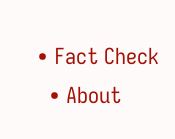• Fact Check
  • About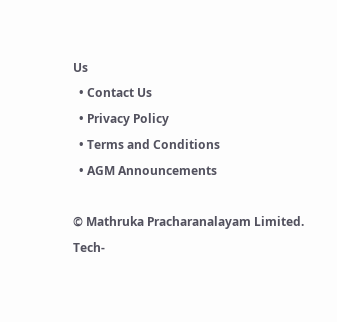Us
  • Contact Us
  • Privacy Policy
  • Terms and Conditions
  • AGM Announcements

© Mathruka Pracharanalayam Limited.
Tech-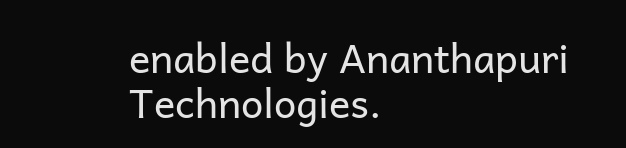enabled by Ananthapuri Technologies.